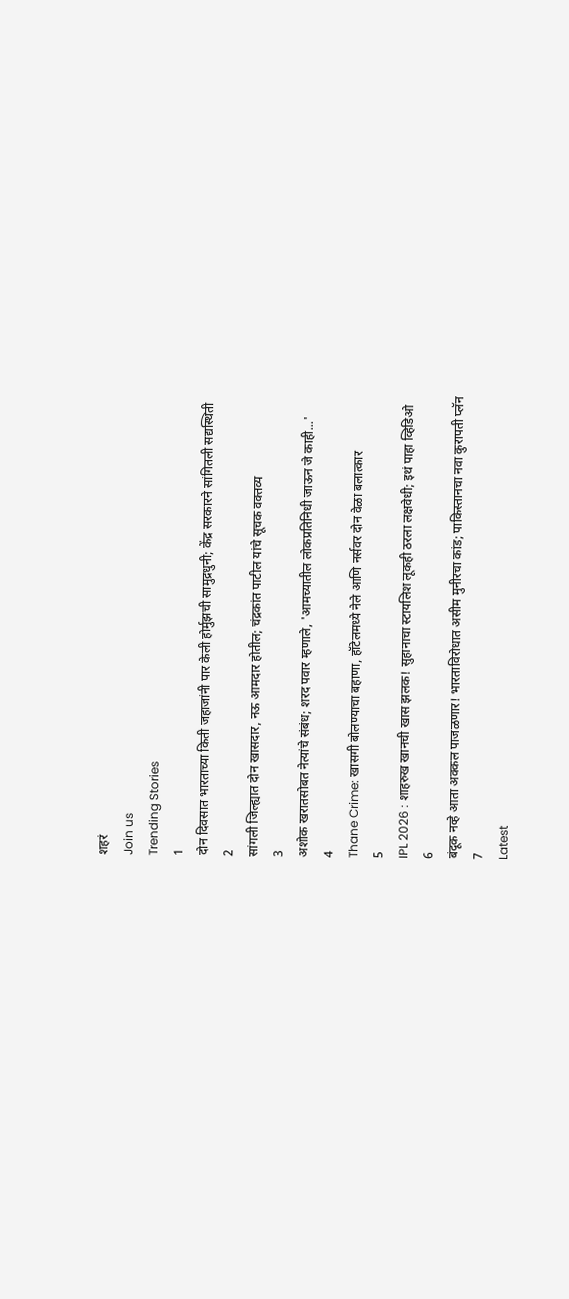शहरं
Join us
Trending Stories
1
दोन दिवसात भारताच्या किती जहाजांनी पार केली होर्मुझची सामुद्रधुनी; केंद्र सरकारने सांगितली सद्यस्थिती
2
सांगली जिल्ह्यात दोन खासदार, नऊ आमदार होतील; चंद्रकांत पाटील यांचे सूचक वक्तव्य
3
अशोक खरातसोबत नेत्यांचे संबंध; शरद पवार म्हणाले, 'आमच्यातील लोकप्रतिनिधी जाऊन जे काही...'
4
Thane Crime: खासगी बोलण्याचा बहाणा, हॉटेलमध्ये नेले आणि नर्सवर दोन वेळा बलात्कार
5
IPL 2026 : शाहरुख खानची खास झलक! सुहानाचा स्टायलिश लूकही ठरला लक्षवेधी; इथं पाहा व्हिडिओ
6
बंदूक नव्हे आता अक्कल पाजळणार! भारताविरोधात असीम मुनीरचा कांड; पाकिस्तानचा नवा कुरापती प्लॅन
7
Latest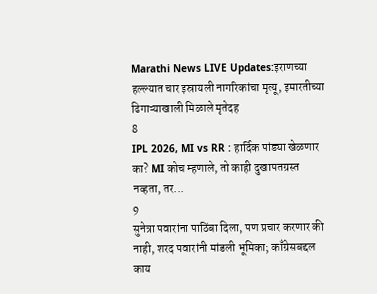Marathi News LIVE Updates:इराणच्या हल्ल्यात चार इस्रायली नागरिकांचा मृत्यू, इमारतीच्या ढिगाऱ्याखाली मिळाले मृतेदह
8
IPL 2026, MI vs RR : हार्दिक पांड्या खेळणार का? MI कोच म्हणाले, तो काही दुखापतग्रस्त नव्हता, तर...
9
सुनेत्रा पवारांना पाठिंबा दिला, पण प्रचार करणार की नाही, शरद पवारांनी मांडली भूमिका; काँग्रेसबद्दल काय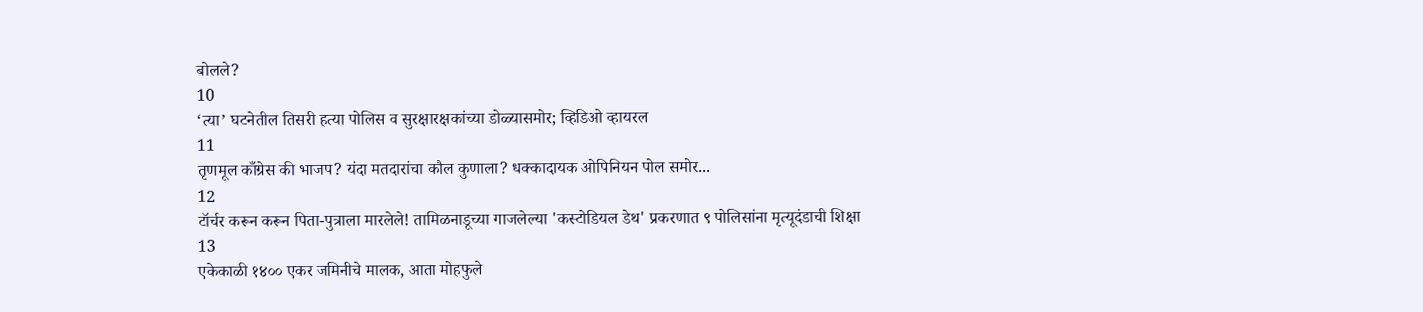बोलले?
10
‘त्या’ घटनेतील तिसरी हत्या पोलिस व सुरक्षारक्षकांच्या डोळ्यासमोर; व्हिडिओ व्हायरल
11
तृणमूल काँग्रेस की भाजप? यंदा मतदारांचा कौल कुणाला? धक्कादायक ओपिनियन पोल समोर...
12
टॉर्चर करून करून पिता-पुत्राला मारलेले! तामिळनाडूच्या गाजलेल्या 'कस्टोडियल डेथ' प्रकरणात ९ पोलिसांना मृत्यूदंडाची शिक्षा
13
एकेकाळी १४०० एकर जमिनीचे मालक, आता मोहफुले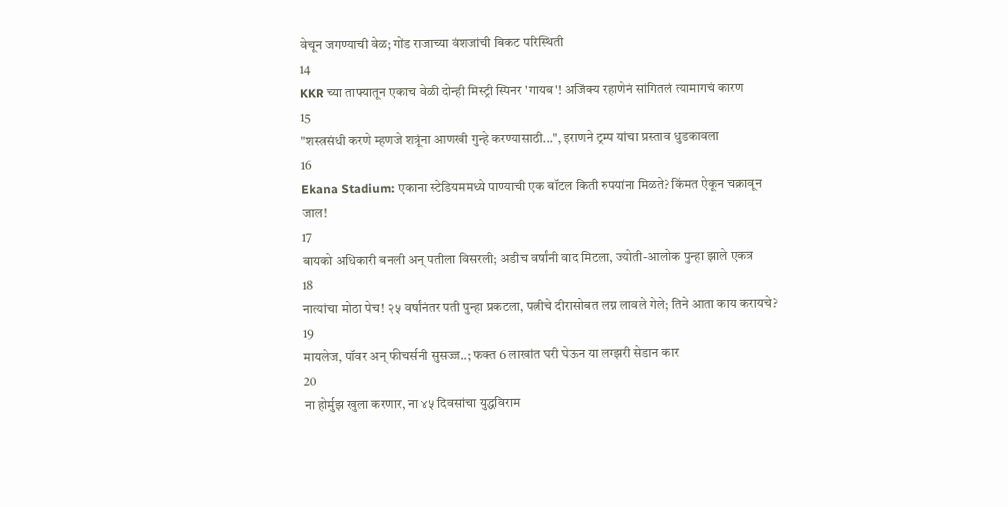वेचून जगण्याची वेळ; गोंड राजाच्या वंशजांची बिकट परिस्थिती
14
KKR च्या ताफ्यातून एकाच वेळी दोन्ही मिस्ट्री स्पिनर 'गायब'! अजिंक्य रहाणेनं सांगितलं त्यामागचं कारण
15
"शस्त्रसंधी करणे म्हणजे शत्रूंना आणखी गुन्हे करण्यासाठी...", इराणने ट्रम्प यांचा प्रस्ताव धुडकावला
16
Ekana Stadium: एकाना स्टेडियममध्ये पाण्याची एक बॉटल किती रुपयांना मिळते? किंमत ऐकून चक्रावून जाल!
17
बायको अधिकारी बनली अन् पतीला विसरली; अडीच वर्षांनी वाद मिटला, ज्योती-आलोक पुन्हा झाले एकत्र
18
नात्यांचा मोठा पेच! २५ वर्षांनंतर पती पुन्हा प्रकटला, पत्नीचे दीरासोबत लग्न लावले गेले; तिने आता काय करायचे?
19
मायलेज, पॉवर अन् फीचर्सनी सुसज्ज..; फक्त 6 लाखांत घरी घेऊन या लग्झरी सेडान कार
20
ना होर्मुझ खुला करणार, ना ४५ दिवसांचा युद्धविराम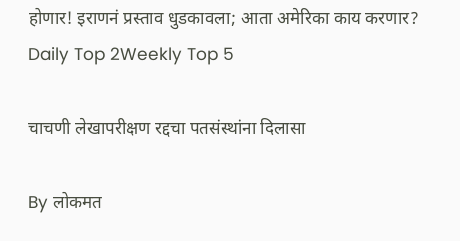होणार! इराणनं प्रस्ताव धुडकावला; आता अमेरिका काय करणार?
Daily Top 2Weekly Top 5

चाचणी लेखापरीक्षण रद्दचा पतसंस्थांना दिलासा

By लोकमत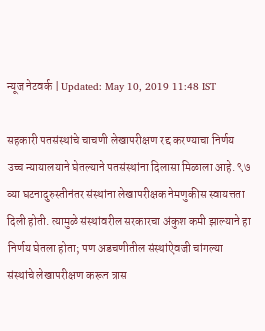न्यूज नेटवर्क | Updated: May 10, 2019 11:48 IST

सहकारी पतसंस्थांचे चाचणी लेखापरीक्षण रद्द करण्याचा निर्णय उच्च न्यायालयाने घेतल्याने पतसंस्थांना दिलासा मिळाला आहे. ९७ व्या घटनादुरुस्तीनंतर संस्थांना लेखापरीक्षक नेमणुकीस स्वायत्तता दिली होती. त्यामुळे संस्थांवरील सरकारचा अंकुश कमी झाल्याने हा निर्णय घेतला होता; पण अडचणीतील संस्थांऐवजी चांगल्या संस्थांचे लेखापरीक्षण करून त्रास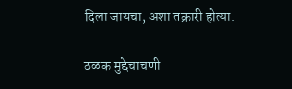दिला जायचा, अशा तक्रारी होत्या.

ठळक मुद्देचाचणी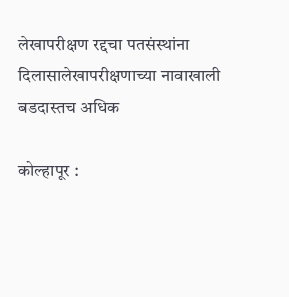लेखापरीक्षण रद्दचा पतसंस्थांना दिलासालेखापरीक्षणाच्या नावाखाली बडदास्तच अधिक

कोल्हापूर :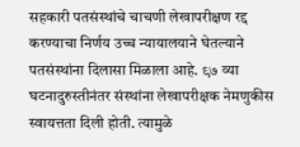सहकारी पतसंस्थांचे चाचणी लेखापरीक्षण रद्द करण्याचा निर्णय उच्च न्यायालयाने घेतल्याने पतसंस्थांना दिलासा मिळाला आहे. ९७ व्या घटनादुरुस्तीनंतर संस्थांना लेखापरीक्षक नेमणुकीस स्वायत्तता दिली होती. त्यामुळे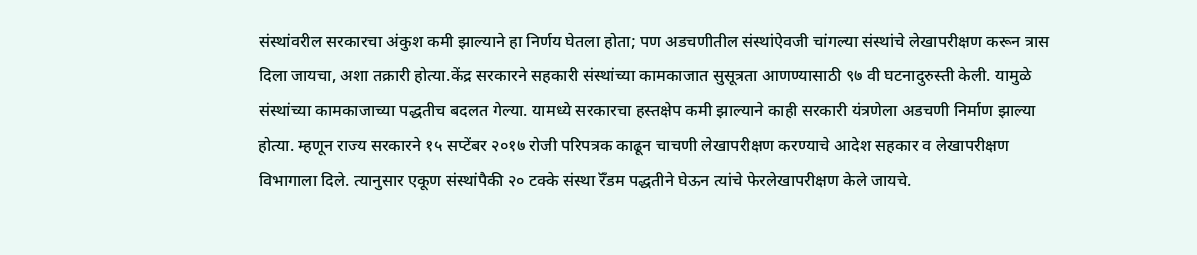संस्थांवरील सरकारचा अंकुश कमी झाल्याने हा निर्णय घेतला होता; पण अडचणीतील संस्थांऐवजी चांगल्या संस्थांचे लेखापरीक्षण करून त्रास दिला जायचा, अशा तक्रारी होत्या.केंद्र सरकारने सहकारी संस्थांच्या कामकाजात सुसूत्रता आणण्यासाठी ९७ वी घटनादुरुस्ती केली. यामुळे संस्थांच्या कामकाजाच्या पद्धतीच बदलत गेल्या. यामध्ये सरकारचा हस्तक्षेप कमी झाल्याने काही सरकारी यंत्रणेला अडचणी निर्माण झाल्या होत्या. म्हणून राज्य सरकारने १५ सप्टेंबर २०१७ रोजी परिपत्रक काढून चाचणी लेखापरीक्षण करण्याचे आदेश सहकार व लेखापरीक्षण विभागाला दिले. त्यानुसार एकूण संस्थांपैकी २० टक्के संस्था रॅँडम पद्धतीने घेऊन त्यांचे फेरलेखापरीक्षण केले जायचे.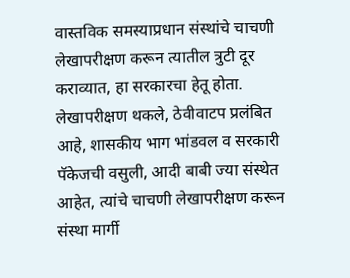वास्तविक समस्याप्रधान संस्थांचे चाचणी लेखापरीक्षण करून त्यातील त्रुटी दूर कराव्यात, हा सरकारचा हेतू होता. लेखापरीक्षण थकले, ठेवीवाटप प्रलंबित आहे, शासकीय भाग भांडवल व सरकारी पॅकेजची वसुली, आदी बाबी ज्या संस्थेत आहेत, त्यांचे चाचणी लेखापरीक्षण करून संस्था मार्गी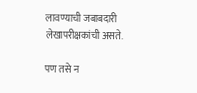लावण्याची जबाबदारी लेखापरीक्षकांची असते.

पण तसे न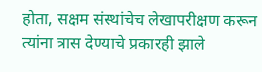होता, सक्षम संस्थांचेच लेखापरीक्षण करून त्यांना त्रास देण्याचे प्रकारही झाले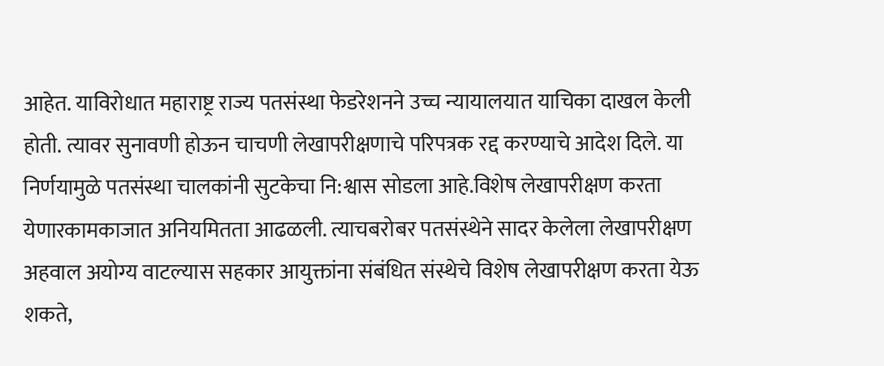आहेत. याविरोधात महाराष्ट्र राज्य पतसंस्था फेडरेशनने उच्च न्यायालयात याचिका दाखल केली होती. त्यावर सुनावणी होऊन चाचणी लेखापरीक्षणाचे परिपत्रक रद्द करण्याचे आदेश दिले. या निर्णयामुळे पतसंस्था चालकांनी सुटकेचा नि:श्वास सोडला आहे.विशेष लेखापरीक्षण करता येणारकामकाजात अनियमितता आढळली. त्याचबरोबर पतसंस्थेने सादर केलेला लेखापरीक्षण अहवाल अयोग्य वाटल्यास सहकार आयुक्तांना संबंधित संस्थेचे विशेष लेखापरीक्षण करता येऊ शकते,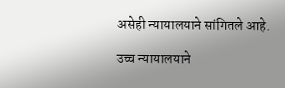असेही न्यायालयाने सांगितले आहे.

उच्च न्यायालयाने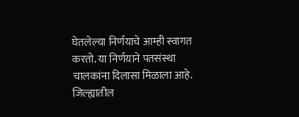घेतलेल्या निर्णयाचे आम्ही स्वागत करतो. या निर्णयाने पतसंस्था चालकांना दिलासा मिळाला आहे. जिल्ह्यातील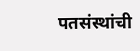पतसंस्थांची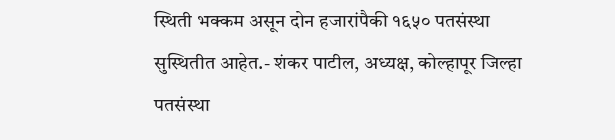स्थिती भक्कम असून दोन हजारांपैकी १६५० पतसंस्था सुस्थितीत आहेत.- शंकर पाटील, अध्यक्ष, कोल्हापूर जिल्हा पतसंस्था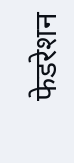फेडरेशन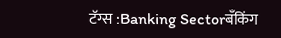टॅग्स :Banking Sectorबँकिंग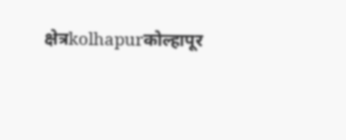क्षेत्रkolhapurकोल्हापूर